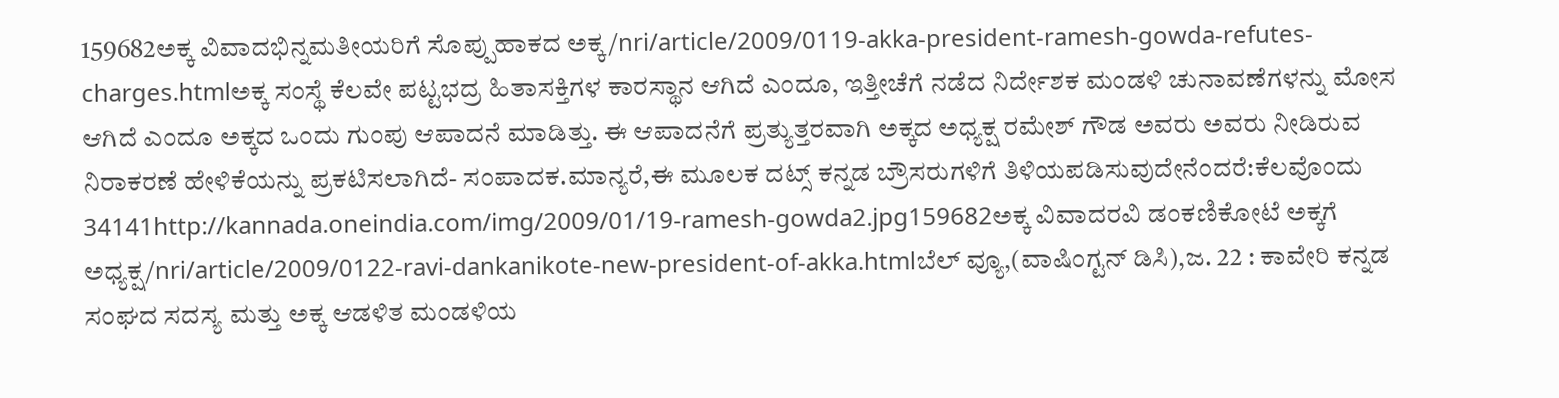159682ಅಕ್ಕ ವಿವಾದಭಿನ್ನಮತೀಯರಿಗೆ ಸೊಪ್ಪುಹಾಕದ ಅಕ್ಕ/nri/article/2009/0119-akka-president-ramesh-gowda-refutes-charges.htmlಅಕ್ಕ ಸಂಸ್ಥೆ ಕೆಲವೇ ಪಟ್ಟಭದ್ರ ಹಿತಾಸಕ್ತಿಗಳ ಕಾರಸ್ಥಾನ ಆಗಿದೆ ಎಂದೂ, ಇತ್ತೀಚೆಗೆ ನಡೆದ ನಿರ್ದೇಶಕ ಮಂಡಳಿ ಚುನಾವಣೆಗಳನ್ನು ಮೋಸ ಆಗಿದೆ ಎಂದೂ ಅಕ್ಕದ ಒಂದು ಗುಂಪು ಆಪಾದನೆ ಮಾಡಿತ್ತು. ಈ ಆಪಾದನೆಗೆ ಪ್ರತ್ಯುತ್ತರವಾಗಿ ಅಕ್ಕದ ಅಧ್ಯಕ್ಷ ರಮೇಶ್ ಗೌಡ ಅವರು ಅವರು ನೀಡಿರುವ ನಿರಾಕರಣೆ ಹೇಳಿಕೆಯನ್ನು ಪ್ರಕಟಿಸಲಾಗಿದೆ- ಸಂಪಾದಕ.ಮಾನ್ಯರೆ,ಈ ಮೂಲಕ ದಟ್ಸ್ ಕನ್ನಡ ಬ್ರೌಸರುಗಳಿಗೆ ತಿಳಿಯಪಡಿಸುವುದೇನೆಂದರೆ:ಕೆಲವೊಂದು 34141http://kannada.oneindia.com/img/2009/01/19-ramesh-gowda2.jpg159682ಅಕ್ಕ ವಿವಾದರವಿ ಡಂಕಣಿಕೋಟೆ ಅಕ್ಕಗೆ ಅಧ್ಯಕ್ಷ/nri/article/2009/0122-ravi-dankanikote-new-president-of-akka.htmlಬೆಲ್ ವ್ಯೂ,(ವಾಷಿಂಗ್ಟನ್ ಡಿಸಿ),ಜ. 22 : ಕಾವೇರಿ ಕನ್ನಡ ಸಂಘದ ಸದಸ್ಯ ಮತ್ತು ಅಕ್ಕ ಆಡಳಿತ ಮಂಡಳಿಯ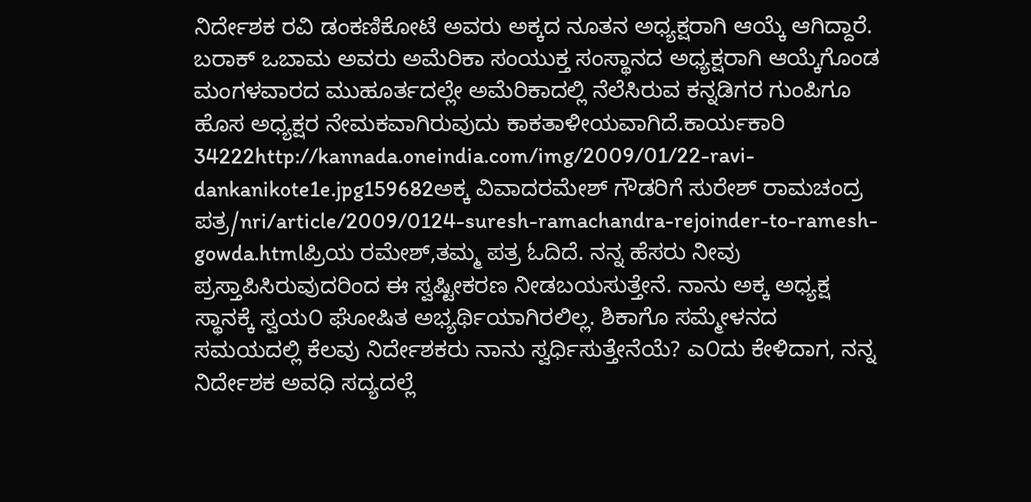ನಿರ್ದೇಶಕ ರವಿ ಡಂಕಣಿಕೋಟೆ ಅವರು ಅಕ್ಕದ ನೂತನ ಅಧ್ಯಕ್ಷರಾಗಿ ಆಯ್ಕೆ ಆಗಿದ್ದಾರೆ. ಬರಾಕ್ ಒಬಾಮ ಅವರು ಅಮೆರಿಕಾ ಸಂಯುಕ್ತ ಸಂಸ್ಥಾನದ ಅಧ್ಯಕ್ಷರಾಗಿ ಆಯ್ಕೆಗೊಂಡ ಮಂಗಳವಾರದ ಮುಹೂರ್ತದಲ್ಲೇ ಅಮೆರಿಕಾದಲ್ಲಿ ನೆಲೆಸಿರುವ ಕನ್ನಡಿಗರ ಗುಂಪಿಗೂ ಹೊಸ ಅಧ್ಯಕ್ಷರ ನೇಮಕವಾಗಿರುವುದು ಕಾಕತಾಳೀಯವಾಗಿದೆ.ಕಾರ್ಯಕಾರಿ 34222http://kannada.oneindia.com/img/2009/01/22-ravi-dankanikote1e.jpg159682ಅಕ್ಕ ವಿವಾದರಮೇಶ್ ಗೌಡರಿಗೆ ಸುರೇಶ್ ರಾಮಚಂದ್ರ ಪತ್ರ/nri/article/2009/0124-suresh-ramachandra-rejoinder-to-ramesh-gowda.htmlಪ್ರಿಯ ರಮೇಶ್,ತಮ್ಮ ಪತ್ರ ಓದಿದೆ. ನನ್ನ ಹೆಸರು ನೀವು ಪ್ರಸ್ತಾಪಿಸಿರುವುದರಿಂದ ಈ ಸ್ವಷ್ಟೀಕರಣ ನೀಡಬಯಸುತ್ತೇನೆ. ನಾನು ಅಕ್ಕ ಅಧ್ಯಕ್ಷ ಸ್ಥಾನಕ್ಕೆ ಸ್ವಯ೦ ಘೋಷಿತ ಅಭ್ಯರ್ಥಿಯಾಗಿರಲಿಲ್ಲ. ಶಿಕಾಗೊ ಸಮ್ಮೇಳನದ ಸಮಯದಲ್ಲಿ ಕೆಲವು ನಿರ್ದೇಶಕರು ನಾನು ಸ್ವರ್ಧಿಸುತ್ತೇನೆಯೆ? ಎ೦ದು ಕೇಳಿದಾಗ, ನನ್ನ ನಿರ್ದೇಶಕ ಅವಧಿ ಸದ್ಯದಲ್ಲೆ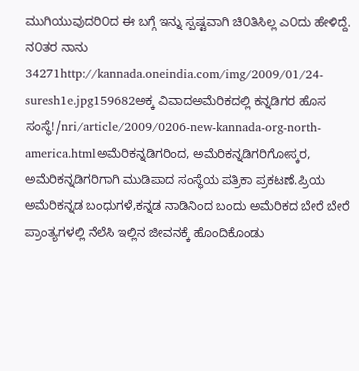ಮುಗಿಯುವುದರಿ೦ದ ಈ ಬಗ್ಗೆ ಇನ್ನು ಸ್ಪಷ್ಟವಾಗಿ ಚಿ೦ತಿಸಿಲ್ಲ ಎ೦ದು ಹೇಳಿದ್ದೆ. ನ೦ತರ ನಾನು 34271http://kannada.oneindia.com/img/2009/01/24-suresh1e.jpg159682ಅಕ್ಕ ವಿವಾದಅಮೆರಿಕದಲ್ಲಿ ಕನ್ನಡಿಗರ ಹೊಸ ಸಂಸ್ಥೆ!/nri/article/2009/0206-new-kannada-org-north-america.htmlಅಮೆರಿಕನ್ನಡಿಗರಿಂದ, ಅಮೆರಿಕನ್ನಡಿಗರಿಗೋಸ್ಕರ, ಅಮೆರಿಕನ್ನಡಿಗರಿಗಾಗಿ ಮುಡಿಪಾದ ಸಂಸ್ಥೆಯ ಪತ್ರಿಕಾ ಪ್ರಕಟಣೆ.ಪ್ರಿಯ ಅಮೆರಿಕನ್ನಡ ಬಂಧುಗಳೆ,ಕನ್ನಡ ನಾಡಿನಿಂದ ಬಂದು ಅಮೆರಿಕದ ಬೇರೆ ಬೇರೆ ಪ್ರಾಂತ್ಯಗಳಲ್ಲಿ ನೆಲೆಸಿ ಇಲ್ಲಿನ ಜೀವನಕ್ಕೆ ಹೊಂದಿಕೊಂಡು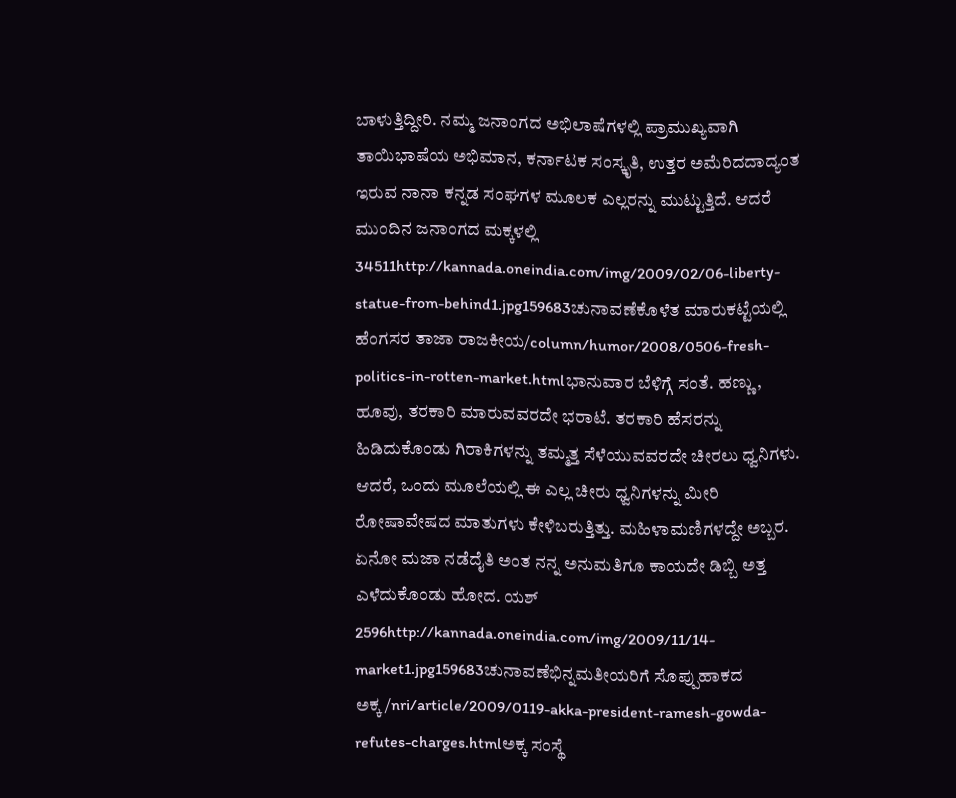ಬಾಳುತ್ತಿದ್ದೀರಿ. ನಮ್ಮ ಜನಾಂಗದ ಅಭಿಲಾಷೆಗಳಲ್ಲಿ ಪ್ರಾಮುಖ್ಯವಾಗಿ ತಾಯಿಭಾಷೆಯ ಅಭಿಮಾನ, ಕರ್ನಾಟಕ ಸಂಸ್ಕೃತಿ, ಉತ್ತರ ಅಮೆರಿದದಾದ್ಯಂತ ಇರುವ ನಾನಾ ಕನ್ನಡ ಸಂಘಗಳ ಮೂಲಕ ಎಲ್ಲರನ್ನು ಮುಟ್ಟುತ್ತಿದೆ. ಆದರೆ ಮುಂದಿನ ಜನಾಂಗದ ಮಕ್ಕಳಲ್ಲಿ 34511http://kannada.oneindia.com/img/2009/02/06-liberty-statue-from-behind1.jpg159683ಚುನಾವಣೆಕೊಳೆತ ಮಾರುಕಟ್ಟೆಯಲ್ಲಿ ಹೆಂಗಸರ ತಾಜಾ ರಾಜಕೀಯ/column/humor/2008/0506-fresh-politics-in-rotten-market.htmlಭಾನುವಾರ ಬೆಳಿಗ್ಗೆ ಸಂತೆ. ಹಣ್ಣು, ಹೂವು, ತರಕಾರಿ ಮಾರುವವರದೇ ಭರಾಟೆ. ತರಕಾರಿ ಹೆಸರನ್ನು ಹಿಡಿದುಕೊಂಡು ಗಿರಾಕಿಗಳನ್ನು ತಮ್ಮತ್ತ ಸೆಳೆಯುವವರದೇ ಚೀರಲು ಧ್ವನಿಗಳು. ಆದರೆ, ಒಂದು ಮೂಲೆಯಲ್ಲಿ ಈ ಎಲ್ಲ ಚೀರು ಧ್ವನಿಗಳನ್ನು ಮೀರಿ ರೋಷಾವೇಷದ ಮಾತುಗಳು ಕೇಳಿಬರುತ್ತಿತ್ತು. ಮಹಿಳಾಮಣಿಗಳದ್ದೇ ಅಬ್ಬರ. ಏನೋ ಮಜಾ ನಡೆದೈತಿ ಅಂತ ನನ್ನ ಅನುಮತಿಗೂ ಕಾಯದೇ ಡಿಬ್ಬಿ ಅತ್ತ ಎಳೆದುಕೊಂಡು ಹೋದ. ಯಶ್ 2596http://kannada.oneindia.com/img/2009/11/14-market1.jpg159683ಚುನಾವಣೆಭಿನ್ನಮತೀಯರಿಗೆ ಸೊಪ್ಪುಹಾಕದ ಅಕ್ಕ/nri/article/2009/0119-akka-president-ramesh-gowda-refutes-charges.htmlಅಕ್ಕ ಸಂಸ್ಥೆ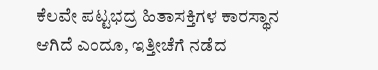ಕೆಲವೇ ಪಟ್ಟಭದ್ರ ಹಿತಾಸಕ್ತಿಗಳ ಕಾರಸ್ಥಾನ ಆಗಿದೆ ಎಂದೂ, ಇತ್ತೀಚೆಗೆ ನಡೆದ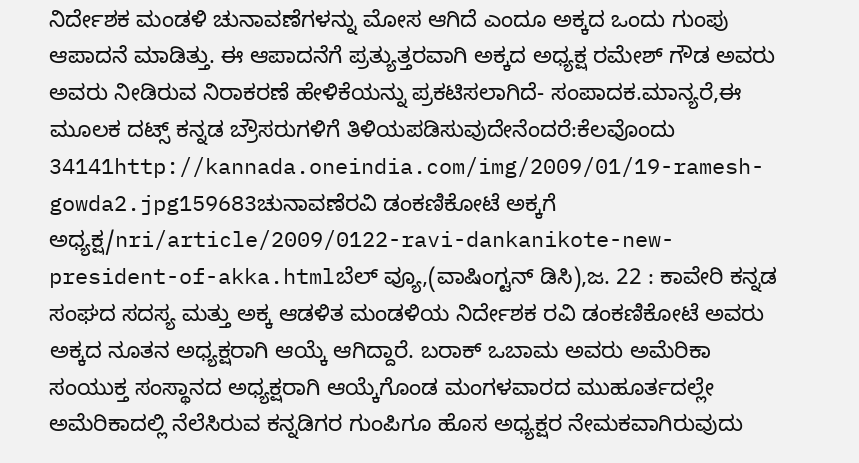ನಿರ್ದೇಶಕ ಮಂಡಳಿ ಚುನಾವಣೆಗಳನ್ನು ಮೋಸ ಆಗಿದೆ ಎಂದೂ ಅಕ್ಕದ ಒಂದು ಗುಂಪು ಆಪಾದನೆ ಮಾಡಿತ್ತು. ಈ ಆಪಾದನೆಗೆ ಪ್ರತ್ಯುತ್ತರವಾಗಿ ಅಕ್ಕದ ಅಧ್ಯಕ್ಷ ರಮೇಶ್ ಗೌಡ ಅವರು ಅವರು ನೀಡಿರುವ ನಿರಾಕರಣೆ ಹೇಳಿಕೆಯನ್ನು ಪ್ರಕಟಿಸಲಾಗಿದೆ- ಸಂಪಾದಕ.ಮಾನ್ಯರೆ,ಈ ಮೂಲಕ ದಟ್ಸ್ ಕನ್ನಡ ಬ್ರೌಸರುಗಳಿಗೆ ತಿಳಿಯಪಡಿಸುವುದೇನೆಂದರೆ:ಕೆಲವೊಂದು 34141http://kannada.oneindia.com/img/2009/01/19-ramesh-gowda2.jpg159683ಚುನಾವಣೆರವಿ ಡಂಕಣಿಕೋಟೆ ಅಕ್ಕಗೆ ಅಧ್ಯಕ್ಷ/nri/article/2009/0122-ravi-dankanikote-new-president-of-akka.htmlಬೆಲ್ ವ್ಯೂ,(ವಾಷಿಂಗ್ಟನ್ ಡಿಸಿ),ಜ. 22 : ಕಾವೇರಿ ಕನ್ನಡ ಸಂಘದ ಸದಸ್ಯ ಮತ್ತು ಅಕ್ಕ ಆಡಳಿತ ಮಂಡಳಿಯ ನಿರ್ದೇಶಕ ರವಿ ಡಂಕಣಿಕೋಟೆ ಅವರು ಅಕ್ಕದ ನೂತನ ಅಧ್ಯಕ್ಷರಾಗಿ ಆಯ್ಕೆ ಆಗಿದ್ದಾರೆ. ಬರಾಕ್ ಒಬಾಮ ಅವರು ಅಮೆರಿಕಾ ಸಂಯುಕ್ತ ಸಂಸ್ಥಾನದ ಅಧ್ಯಕ್ಷರಾಗಿ ಆಯ್ಕೆಗೊಂಡ ಮಂಗಳವಾರದ ಮುಹೂರ್ತದಲ್ಲೇ ಅಮೆರಿಕಾದಲ್ಲಿ ನೆಲೆಸಿರುವ ಕನ್ನಡಿಗರ ಗುಂಪಿಗೂ ಹೊಸ ಅಧ್ಯಕ್ಷರ ನೇಮಕವಾಗಿರುವುದು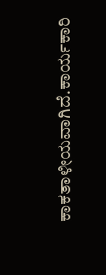ಕಾಕತಾಳೀಯವಾಗಿದೆ.ಕಾರ್ಯಕಾರಿ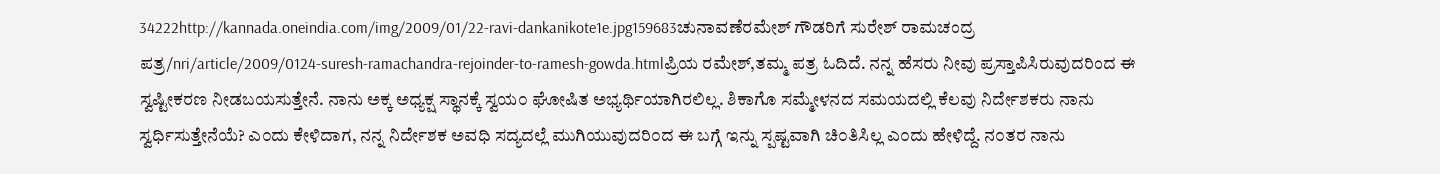34222http://kannada.oneindia.com/img/2009/01/22-ravi-dankanikote1e.jpg159683ಚುನಾವಣೆರಮೇಶ್ ಗೌಡರಿಗೆ ಸುರೇಶ್ ರಾಮಚಂದ್ರ ಪತ್ರ/nri/article/2009/0124-suresh-ramachandra-rejoinder-to-ramesh-gowda.htmlಪ್ರಿಯ ರಮೇಶ್,ತಮ್ಮ ಪತ್ರ ಓದಿದೆ. ನನ್ನ ಹೆಸರು ನೀವು ಪ್ರಸ್ತಾಪಿಸಿರುವುದರಿಂದ ಈ ಸ್ವಷ್ಟೀಕರಣ ನೀಡಬಯಸುತ್ತೇನೆ. ನಾನು ಅಕ್ಕ ಅಧ್ಯಕ್ಷ ಸ್ಥಾನಕ್ಕೆ ಸ್ವಯ೦ ಘೋಷಿತ ಅಭ್ಯರ್ಥಿಯಾಗಿರಲಿಲ್ಲ. ಶಿಕಾಗೊ ಸಮ್ಮೇಳನದ ಸಮಯದಲ್ಲಿ ಕೆಲವು ನಿರ್ದೇಶಕರು ನಾನು ಸ್ವರ್ಧಿಸುತ್ತೇನೆಯೆ? ಎ೦ದು ಕೇಳಿದಾಗ, ನನ್ನ ನಿರ್ದೇಶಕ ಅವಧಿ ಸದ್ಯದಲ್ಲೆ ಮುಗಿಯುವುದರಿ೦ದ ಈ ಬಗ್ಗೆ ಇನ್ನು ಸ್ಪಷ್ಟವಾಗಿ ಚಿ೦ತಿಸಿಲ್ಲ ಎ೦ದು ಹೇಳಿದ್ದೆ. ನ೦ತರ ನಾನು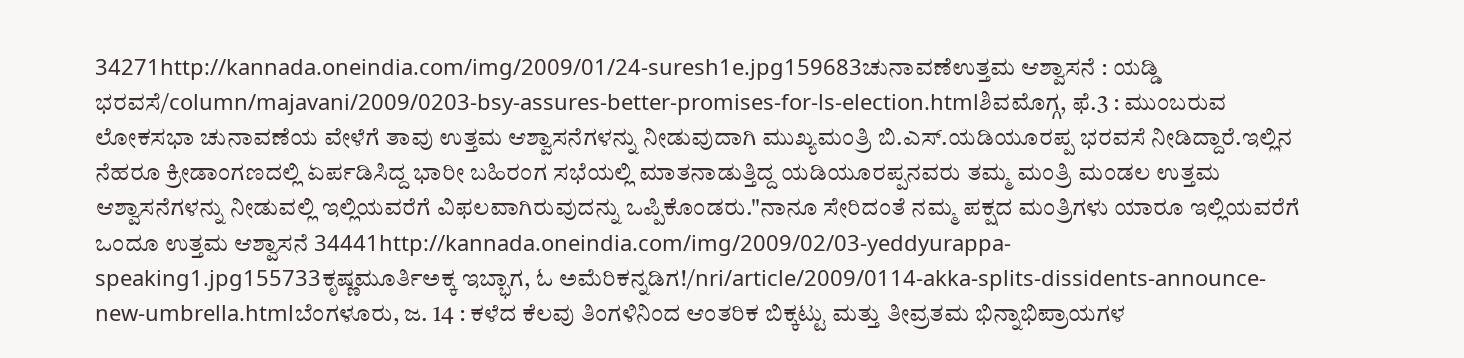34271http://kannada.oneindia.com/img/2009/01/24-suresh1e.jpg159683ಚುನಾವಣೆಉತ್ತಮ ಆಶ್ವಾಸನೆ : ಯಡ್ಡಿ ಭರವಸೆ/column/majavani/2009/0203-bsy-assures-better-promises-for-ls-election.htmlಶಿವಮೊಗ್ಗ, ಫೆ.3 : ಮುಂಬರುವ ಲೋಕಸಭಾ ಚುನಾವಣೆಯ ವೇಳೆಗೆ ತಾವು ಉತ್ತಮ ಆಶ್ವಾಸನೆಗಳನ್ನು ನೀಡುವುದಾಗಿ ಮುಖ್ಯಮಂತ್ರಿ ಬಿ.ಎಸ್.ಯಡಿಯೂರಪ್ಪ ಭರವಸೆ ನೀಡಿದ್ದಾರೆ.ಇಲ್ಲಿನ ನೆಹರೂ ಕ್ರೀಡಾಂಗಣದಲ್ಲಿ ಏರ್ಪಡಿಸಿದ್ದ ಭಾರೀ ಬಹಿರಂಗ ಸಭೆಯಲ್ಲಿ ಮಾತನಾಡುತ್ತಿದ್ದ ಯಡಿಯೂರಪ್ಪನವರು ತಮ್ಮ ಮಂತ್ರಿ ಮಂಡಲ ಉತ್ತಮ ಆಶ್ವಾಸನೆಗಳನ್ನು ನೀಡುವಲ್ಲಿ ಇಲ್ಲಿಯವರೆಗೆ ವಿಫಲವಾಗಿರುವುದನ್ನು ಒಪ್ಪಿಕೊಂಡರು."ನಾನೂ ಸೇರಿದಂತೆ ನಮ್ಮ ಪಕ್ಷದ ಮಂತ್ರಿಗಳು ಯಾರೂ ಇಲ್ಲಿಯವರೆಗೆ ಒಂದೂ ಉತ್ತಮ ಆಶ್ವಾಸನೆ 34441http://kannada.oneindia.com/img/2009/02/03-yeddyurappa-speaking1.jpg155733ಕೃಷ್ಣಮೂರ್ತಿಅಕ್ಕ ಇಬ್ಭಾಗ, ಓ ಅಮೆರಿಕನ್ನಡಿಗ!/nri/article/2009/0114-akka-splits-dissidents-announce-new-umbrella.htmlಬೆಂಗಳೂರು, ಜ. 14 : ಕಳೆದ ಕೆಲವು ತಿಂಗಳಿನಿಂದ ಆಂತರಿಕ ಬಿಕ್ಕಟ್ಟು ಮತ್ತು ತೀವ್ರತಮ ಭಿನ್ನಾಭಿಪ್ರಾಯಗಳ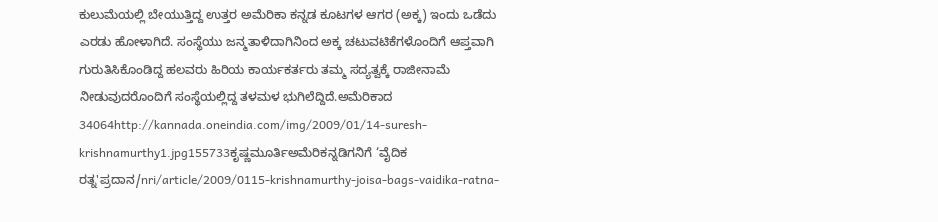ಕುಲುಮೆಯಲ್ಲಿ ಬೇಯುತ್ತಿದ್ದ ಉತ್ತರ ಅಮೆರಿಕಾ ಕನ್ನಡ ಕೂಟಗಳ ಆಗರ (ಅಕ್ಕ) ಇಂದು ಒಡೆದು ಎರಡು ಹೋಳಾಗಿದೆ. ಸಂಸ್ಥೆಯು ಜನ್ಮತಾಳಿದಾಗಿನಿಂದ ಅಕ್ಕ ಚಟುವಟಿಕೆಗಳೊಂದಿಗೆ ಆಪ್ತವಾಗಿ ಗುರುತಿಸಿಕೊಂಡಿದ್ದ ಹಲವರು ಹಿರಿಯ ಕಾರ್ಯಕರ್ತರು ತಮ್ಮ ಸದ್ಯತ್ವಕ್ಕೆ ರಾಜೀನಾಮೆ ನೀಡುವುದರೊಂದಿಗೆ ಸಂಸ್ಥೆಯಲ್ಲಿದ್ದ ತಳಮಳ ಭುಗಿಲೆದ್ದಿದೆ.ಅಮೆರಿಕಾದ 34064http://kannada.oneindia.com/img/2009/01/14-suresh-krishnamurthy1.jpg155733ಕೃಷ್ಣಮೂರ್ತಿಅಮೆರಿಕನ್ನಡಿಗನಿಗೆ ‘ವೈದಿಕ ರತ್ನ'ಪ್ರದಾನ/nri/article/2009/0115-krishnamurthy-joisa-bags-vaidika-ratna-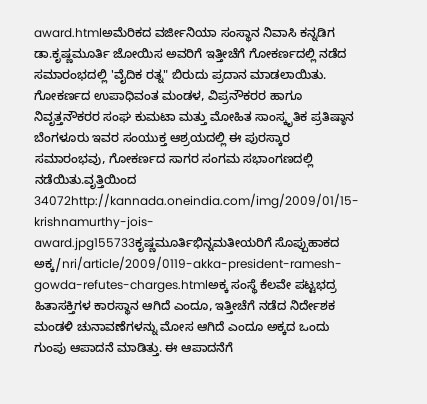award.htmlಅಮೆರಿಕದ ವರ್ಜೀನಿಯಾ ಸಂಸ್ಥಾನ ನಿವಾಸಿ ಕನ್ನಡಿಗ ಡಾ.ಕೃಷ್ಣಮೂರ್ತಿ ಜೋಯಿಸ ಅವರಿಗೆ ಇತ್ತೀಚೆಗೆ ಗೋಕರ್ಣದಲ್ಲಿ ನಡೆದ ಸಮಾರಂಭದಲ್ಲಿ 'ವೈದಿಕ ರತ್ನ" ಬಿರುದು ಪ್ರದಾನ ಮಾಡಲಾಯಿತು. ಗೋಕರ್ಣದ ಉಪಾಧಿವಂತ ಮಂಡಳ, ವಿಪ್ರನೌಕರರ ಹಾಗೂ ನಿವೃತ್ತನೌಕರರ ಸಂಘ ಕುಮಟಾ ಮತ್ತು ಮೋಹಿತ ಸಾಂಸ್ಕೃತಿಕ ಪ್ರತಿಷ್ಠಾನ ಬೆಂಗಳೂರು ಇವರ ಸಂಯುಕ್ತ ಆಶ್ರಯದಲ್ಲಿ ಈ ಪುರಸ್ಕಾರ ಸಮಾರಂಭವು, ಗೋಕರ್ಣದ ಸಾಗರ ಸಂಗಮ ಸಭಾಂಗಣದಲ್ಲಿ ನಡೆಯಿತು.ವೃತ್ತಿಯಿಂದ 34072http://kannada.oneindia.com/img/2009/01/15-krishnamurthy-jois-award.jpg155733ಕೃಷ್ಣಮೂರ್ತಿಭಿನ್ನಮತೀಯರಿಗೆ ಸೊಪ್ಪುಹಾಕದ ಅಕ್ಕ/nri/article/2009/0119-akka-president-ramesh-gowda-refutes-charges.htmlಅಕ್ಕ ಸಂಸ್ಥೆ ಕೆಲವೇ ಪಟ್ಟಭದ್ರ ಹಿತಾಸಕ್ತಿಗಳ ಕಾರಸ್ಥಾನ ಆಗಿದೆ ಎಂದೂ, ಇತ್ತೀಚೆಗೆ ನಡೆದ ನಿರ್ದೇಶಕ ಮಂಡಳಿ ಚುನಾವಣೆಗಳನ್ನು ಮೋಸ ಆಗಿದೆ ಎಂದೂ ಅಕ್ಕದ ಒಂದು ಗುಂಪು ಆಪಾದನೆ ಮಾಡಿತ್ತು. ಈ ಆಪಾದನೆಗೆ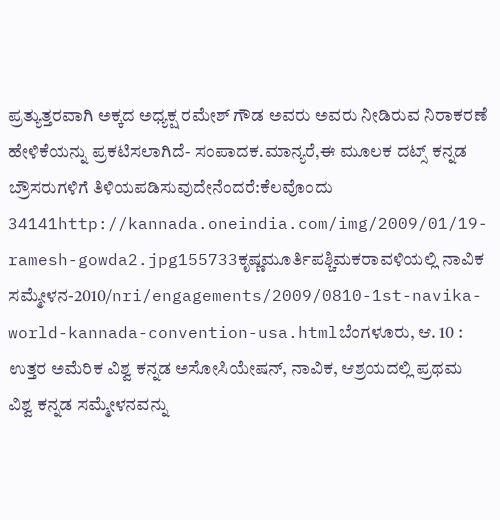ಪ್ರತ್ಯುತ್ತರವಾಗಿ ಅಕ್ಕದ ಅಧ್ಯಕ್ಷ ರಮೇಶ್ ಗೌಡ ಅವರು ಅವರು ನೀಡಿರುವ ನಿರಾಕರಣೆ ಹೇಳಿಕೆಯನ್ನು ಪ್ರಕಟಿಸಲಾಗಿದೆ- ಸಂಪಾದಕ.ಮಾನ್ಯರೆ,ಈ ಮೂಲಕ ದಟ್ಸ್ ಕನ್ನಡ ಬ್ರೌಸರುಗಳಿಗೆ ತಿಳಿಯಪಡಿಸುವುದೇನೆಂದರೆ:ಕೆಲವೊಂದು 34141http://kannada.oneindia.com/img/2009/01/19-ramesh-gowda2.jpg155733ಕೃಷ್ಣಮೂರ್ತಿಪಶ್ಚಿಮಕರಾವಳಿಯಲ್ಲಿ ನಾವಿಕ ಸಮ್ಮೇಳನ-2010/nri/engagements/2009/0810-1st-navika-world-kannada-convention-usa.htmlಬೆಂಗಳೂರು, ಆ. 10 : ಉತ್ತರ ಅಮೆರಿಕ ವಿಶ್ವ ಕನ್ನಡ ಅಸೋಸಿಯೇಷನ್, ನಾವಿಕ, ಆಶ್ರಯದಲ್ಲಿ ಪ್ರಥಮ ವಿಶ್ವ ಕನ್ನಡ ಸಮ್ಮೇಳನವನ್ನು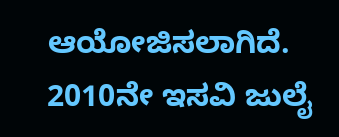ಆಯೋಜಿಸಲಾಗಿದೆ. 2010ನೇ ಇಸವಿ ಜುಲೈ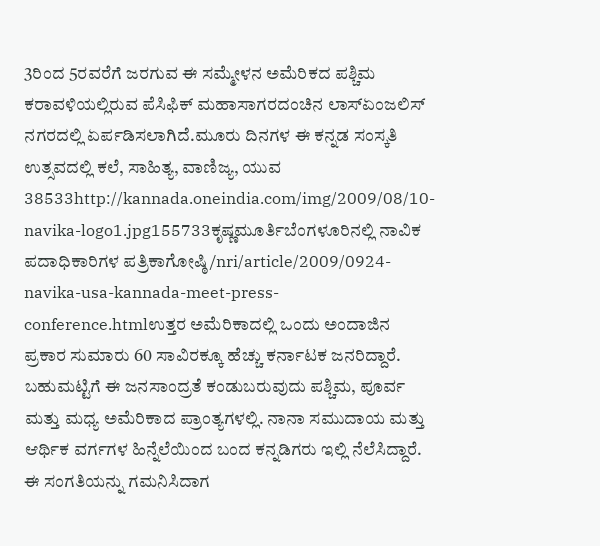3ರಿಂದ 5ರವರೆಗೆ ಜರಗುವ ಈ ಸಮ್ಮೇಳನ ಅಮೆರಿಕದ ಪಶ್ಚಿಮ ಕರಾವಳಿಯಲ್ಲಿರುವ ಪೆಸಿಫಿಕ್ ಮಹಾಸಾಗರದಂಚಿನ ಲಾಸ್ಏಂಜಲಿಸ್ ನಗರದಲ್ಲಿ ಏರ್ಪಡಿಸಲಾಗಿದೆ.ಮೂರು ದಿನಗಳ ಈ ಕನ್ನಡ ಸಂಸ್ಕತಿ ಉತ್ಸವದಲ್ಲಿ ಕಲೆ, ಸಾಹಿತ್ಯ, ವಾಣಿಜ್ಯ, ಯುವ 38533http://kannada.oneindia.com/img/2009/08/10-navika-logo1.jpg155733ಕೃಷ್ಣಮೂರ್ತಿಬೆಂಗಳೂರಿನಲ್ಲಿ ನಾವಿಕ ಪದಾಧಿಕಾರಿಗಳ ಪತ್ರಿಕಾಗೋಷ್ಠಿ/nri/article/2009/0924-navika-usa-kannada-meet-press-conference.htmlಉತ್ತರ ಅಮೆರಿಕಾದಲ್ಲಿ ಒಂದು ಅಂದಾಜಿನ ಪ್ರಕಾರ ಸುಮಾರು 60 ಸಾವಿರಕ್ಕೂ ಹೆಚ್ಚು ಕರ್ನಾಟಕ ಜನರಿದ್ದಾರೆ. ಬಹುಮಟ್ಟಿಗೆ ಈ ಜನಸಾಂದ್ರತೆ ಕಂಡುಬರುವುದು ಪಶ್ಚಿಮ, ಪೂರ್ವ ಮತ್ತು ಮಧ್ಯ ಅಮೆರಿಕಾದ ಪ್ರಾಂತ್ಯಗಳಲ್ಲಿ. ನಾನಾ ಸಮುದಾಯ ಮತ್ತು ಆರ್ಥಿಕ ವರ್ಗಗಳ ಹಿನ್ನೆಲೆಯಿಂದ ಬಂದ ಕನ್ನಡಿಗರು ಇಲ್ಲಿ ನೆಲೆಸಿದ್ದಾರೆ. ಈ ಸಂಗತಿಯನ್ನು ಗಮನಿಸಿದಾಗ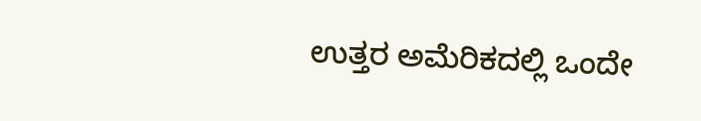ಉತ್ತರ ಅಮೆರಿಕದಲ್ಲಿ ಒಂದೇ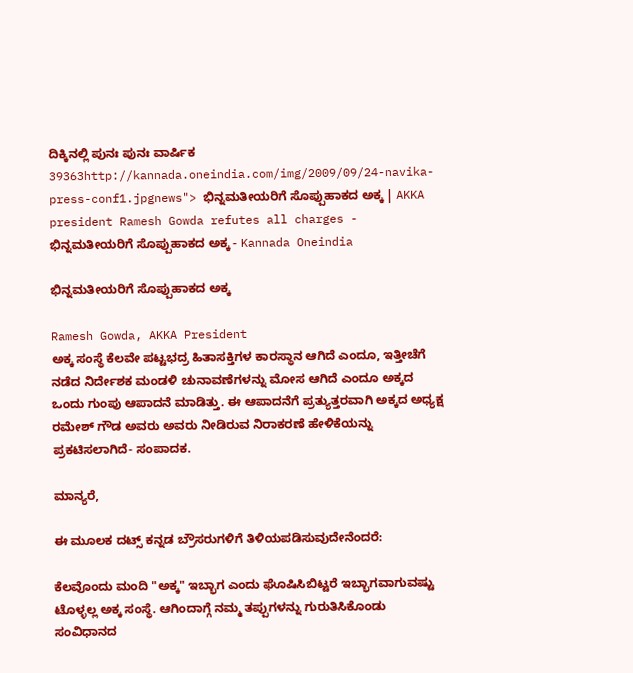ದಿಕ್ಕಿನಲ್ಲಿ ಪುನಃ ಪುನಃ ವಾರ್ಷಿಕ 39363http://kannada.oneindia.com/img/2009/09/24-navika-press-conf1.jpgnews"> ಭಿನ್ನಮತೀಯರಿಗೆ ಸೊಪ್ಪುಹಾಕದ ಅಕ್ಕ | AKKA president Ramesh Gowda refutes all charges - ಭಿನ್ನಮತೀಯರಿಗೆ ಸೊಪ್ಪುಹಾಕದ ಅಕ್ಕ - Kannada Oneindia

ಭಿನ್ನಮತೀಯರಿಗೆ ಸೊಪ್ಪುಹಾಕದ ಅಕ್ಕ

Ramesh Gowda, AKKA President
ಅಕ್ಕ ಸಂಸ್ಥೆ ಕೆಲವೇ ಪಟ್ಟಭದ್ರ ಹಿತಾಸಕ್ತಿಗಳ ಕಾರಸ್ಥಾನ ಆಗಿದೆ ಎಂದೂ, ಇತ್ತೀಚೆಗೆ ನಡೆದ ನಿರ್ದೇಶಕ ಮಂಡಳಿ ಚುನಾವಣೆಗಳನ್ನು ಮೋಸ ಆಗಿದೆ ಎಂದೂ ಅಕ್ಕದ ಒಂದು ಗುಂಪು ಆಪಾದನೆ ಮಾಡಿತ್ತು. ಈ ಆಪಾದನೆಗೆ ಪ್ರತ್ಯುತ್ತರವಾಗಿ ಅಕ್ಕದ ಅಧ್ಯಕ್ಷ ರಮೇಶ್ ಗೌಡ ಅವರು ಅವರು ನೀಡಿರುವ ನಿರಾಕರಣೆ ಹೇಳಿಕೆಯನ್ನು ಪ್ರಕಟಿಸಲಾಗಿದೆ- ಸಂಪಾದಕ.

ಮಾನ್ಯರೆ,

ಈ ಮೂಲಕ ದಟ್ಸ್ ಕನ್ನಡ ಬ್ರೌಸರುಗಳಿಗೆ ತಿಳಿಯಪಡಿಸುವುದೇನೆಂದರೆ:

ಕೆಲವೊಂದು ಮಂದಿ "ಅಕ್ಕ" ಇಬ್ಭಾಗ ಎಂದು ಘೊಷಿಸಿಬಿಟ್ಟರೆ ಇಬ್ಭಾಗವಾಗುವಷ್ಟು ಟೊಳ್ಳಲ್ಲ ಅಕ್ಕ ಸಂಸ್ಥೆ. ಆಗಿಂದಾಗ್ಗೆ ನಮ್ಮ ತಪ್ಪುಗಳನ್ನು ಗುರುತಿಸಿಕೊಂಡು ಸಂವಿಧಾನದ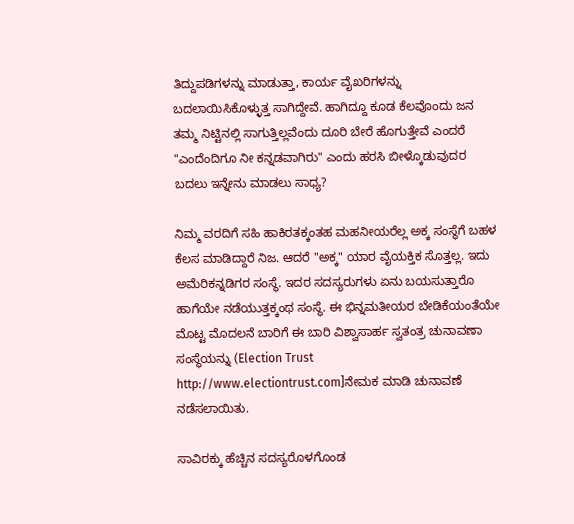ತಿದ್ದುಪಡಿಗಳನ್ನು ಮಾಡುತ್ತಾ, ಕಾರ್ಯ ವೈಖರಿಗಳನ್ನು ಬದಲಾಯಿಸಿಕೊಳ್ಳುತ್ತ ಸಾಗಿದ್ದೇವೆ. ಹಾಗಿದ್ದೂ ಕೂಡ ಕೆಲವೊಂದು ಜನ ತಮ್ಮ ನಿಟ್ಟಿನಲ್ಲಿ ಸಾಗುತ್ತಿಲ್ಲವೆಂದು ದೂರಿ ಬೇರೆ ಹೊಗುತ್ತೇವೆ ಎಂದರೆ "ಎಂದೆಂದಿಗೂ ನೀ ಕನ್ನಡವಾಗಿರು" ಎಂದು ಹರಸಿ ಬೀಳ್ಕೊಡುವುದರ ಬದಲು ಇನ್ನೇನು ಮಾಡಲು ಸಾಧ್ಯ?

ನಿಮ್ಮ ವರದಿಗೆ ಸಹಿ ಹಾಕಿರತಕ್ಕಂತಹ ಮಹನೀಯರೆಲ್ಲ ಅಕ್ಕ ಸಂಸ್ಥೆಗೆ ಬಹಳ ಕೆಲಸ ಮಾಡಿದ್ದಾರೆ ನಿಜ. ಆದರೆ "ಅಕ್ಕ" ಯಾರ ವೈಯಕ್ತಿಕ ಸೊತ್ತಲ್ಲ. ಇದು ಅಮೆರಿಕನ್ನಡಿಗರ ಸಂಸ್ಥೆ. ಇದರ ಸದಸ್ಯರುಗಳು ಏನು ಬಯಸುತ್ತಾರೊ ಹಾಗೆಯೇ ನಡೆಯುತ್ತಕ್ಕಂಥ ಸಂಸ್ಥೆ. ಈ ಭಿನ್ನಮತೀಯರ ಬೇಡಿಕೆಯಂತೆಯೇ ಮೊಟ್ಟ ಮೊದಲನೆ ಬಾರಿಗೆ ಈ ಬಾರಿ ವಿಶ್ವಾಸಾರ್ಹ ಸ್ವತಂತ್ರ ಚುನಾವಣಾ ಸಂಸ್ಥೆಯನ್ನು (Election Trust http://www.electiontrust.com]ನೇಮಕ ಮಾಡಿ ಚುನಾವಣೆ ನಡೆಸಲಾಯಿತು.

ಸಾವಿರಕ್ಕು ಹೆಚ್ಚಿನ ಸದಸ್ಯರೊಳಗೊಂಡ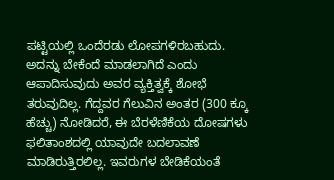ಪಟ್ಟಿಯಲ್ಲಿ ಒಂದೆರಡು ಲೋಪಗಳಿರಬಹುದು. ಅದನ್ನು ಬೇಕೆಂದೆ ಮಾಡಲಾಗಿದೆ ಎಂದು ಆಪಾದಿಸುವುದು ಅವರ ವ್ಯಕ್ತಿತ್ವಕ್ಕೆ ಶೋಭೆ ತರುವುದಿಲ್ಲ. ಗೆದ್ದವರ ಗೆಲುವಿನ ಅಂತರ (300 ಕ್ಕೂ ಹೆಚ್ಚು) ನೋಡಿದರೆ, ಈ ಬೆರಳೆಣಿಕೆಯ ದೋಷಗಳು ಫಲಿತಾಂಶದಲ್ಲಿ ಯಾವುದೇ ಬದಲಾವಣೆ ಮಾಡಿರುತ್ತಿರಲಿಲ್ಲ. ಇವರುಗಳ ಬೇಡಿಕೆಯಂತೆ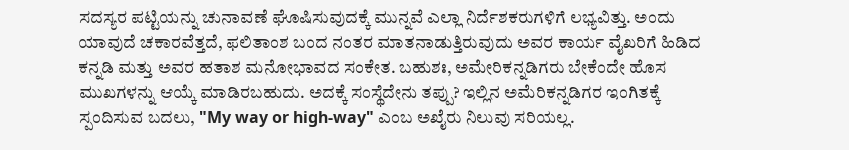ಸದಸ್ಯರ ಪಟ್ಟಿಯನ್ನು ಚುನಾವಣೆ ಘೊಷಿಸುವುದಕ್ಕೆ ಮುನ್ನವೆ ಎಲ್ಲಾ ನಿರ್ದೆಶಕರುಗಳಿಗೆ ಲಭ್ಯವಿತ್ತು. ಅಂದು ಯಾವುದೆ ಚಕಾರವೆತ್ತದೆ, ಫಲಿತಾಂಶ ಬಂದ ನಂತರ ಮಾತನಾಡುತ್ತಿರುವುದು ಅವರ ಕಾರ್ಯ ವೈಖರಿಗೆ ಹಿಡಿದ ಕನ್ನಡಿ ಮತ್ತು ಅವರ ಹತಾಶ ಮನೋಭಾವದ ಸಂಕೇತ. ಬಹುಶಃ, ಅಮೇರಿಕನ್ನಡಿಗರು ಬೇಕೆಂದೇ ಹೊಸ ಮುಖಗಳನ್ನು ಆಯ್ಕೆ ಮಾಡಿರಬಹುದು. ಅದಕ್ಕೆ ಸಂಸ್ಥೆದೇನು ತಪ್ಪು? ಇಲ್ಲಿನ ಅಮೆರಿಕನ್ನಡಿಗರ ಇಂಗಿತಕ್ಕೆ ಸ್ಪಂದಿಸುವ ಬದಲು, "My way or high-way" ಎಂಬ ಅಖೈರು ನಿಲುವು ಸರಿಯಲ್ಲ.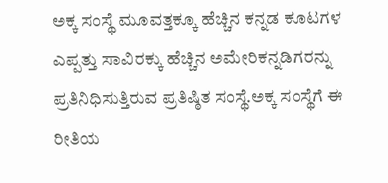ಅಕ್ಕ ಸಂಸ್ಥೆ ಮೂವತ್ತಕ್ಕೂ ಹೆಚ್ಚಿನ ಕನ್ನಡ ಕೂಟಗಳ ಎಪ್ಪತ್ತು ಸಾವಿರಕ್ಕು ಹೆಚ್ಚಿನ ಅಮೇರಿಕನ್ನಡಿಗರನ್ನು ಪ್ರತಿನಿಧಿಸುತ್ತಿರುವ ಪ್ರತಿಷ್ಠಿತ ಸಂಸ್ಥೆ.ಅಕ್ಕ ಸಂಸ್ಥೆಗೆ ಈ ರೀತಿಯ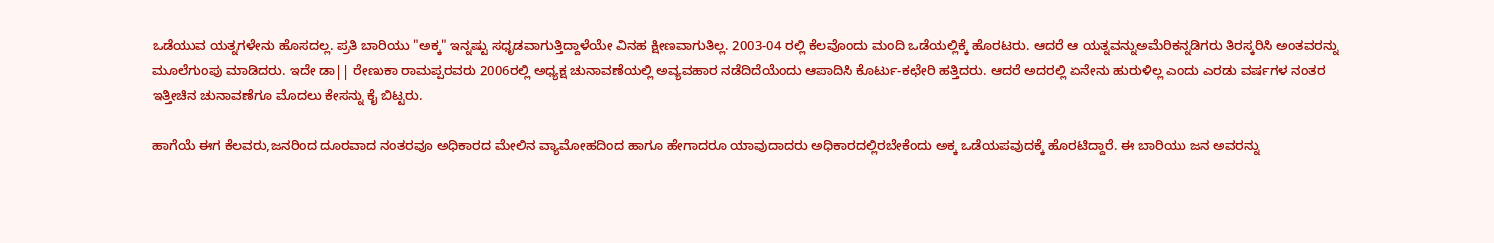ಒಡೆಯುವ ಯತ್ನಗಳೇನು ಹೊಸದಲ್ಲ. ಪ್ರತಿ ಬಾರಿಯು "ಅಕ್ಕ" ಇನ್ನಷ್ಟು ಸಧೃಡವಾಗುತ್ತಿದ್ದಾಳೆಯೇ ವಿನಹ ಕ್ಷೀಣವಾಗುತಿಲ್ಲ. 2003-04 ರಲ್ಲಿ ಕೆಲವೊಂದು ಮಂದಿ ಒಡೆಯಲ್ಲಿಕ್ಕೆ ಹೊರಟರು. ಆದರೆ ಆ ಯತ್ನವನ್ನುಅಮೆರಿಕನ್ನಡಿಗರು ತಿರಸ್ಕರಿಸಿ ಅಂತವರನ್ನು ಮೂಲೆಗುಂಪು ಮಾಡಿದರು. ಇದೇ ಡಾ|| ರೇಣುಕಾ ರಾಮಪ್ಪರವರು 2006ರಲ್ಲಿ ಅಧ್ಯಕ್ಷ ಚುನಾವಣೆಯಲ್ಲಿ ಅವ್ಯವಹಾರ ನಡೆದಿದೆಯೆಂದು ಆಪಾದಿಸಿ ಕೊರ್ಟು-ಕಛೇರಿ ಹತ್ತಿದರು. ಆದರೆ ಅದರಲ್ಲಿ ಏನೇನು ಹುರುಳಿಲ್ಲ ಎಂದು ಎರಡು ವರ್ಷಗಳ ನಂತರ ಇತ್ತೀಚಿನ ಚುನಾವಣೆಗೂ ಮೊದಲು ಕೇಸನ್ನು ಕೈ ಬಿಟ್ಟರು.

ಹಾಗೆಯೆ ಈಗ ಕೆಲವರು,ಜನರಿಂದ ದೂರವಾದ ನಂತರವೂ ಅಧಿಕಾರದ ಮೇಲಿನ ವ್ಯಾಮೋಹದಿಂದ ಹಾಗೂ ಹೇಗಾದರೂ ಯಾವುದಾದರು ಅಧಿಕಾರದಲ್ಲಿರಬೇಕೆಂದು ಅಕ್ಕ ಒಡೆಯಪವುದಕ್ಕೆ ಹೊರಟಿದ್ದಾರೆ. ಈ ಬಾರಿಯು ಜನ ಅವರನ್ನು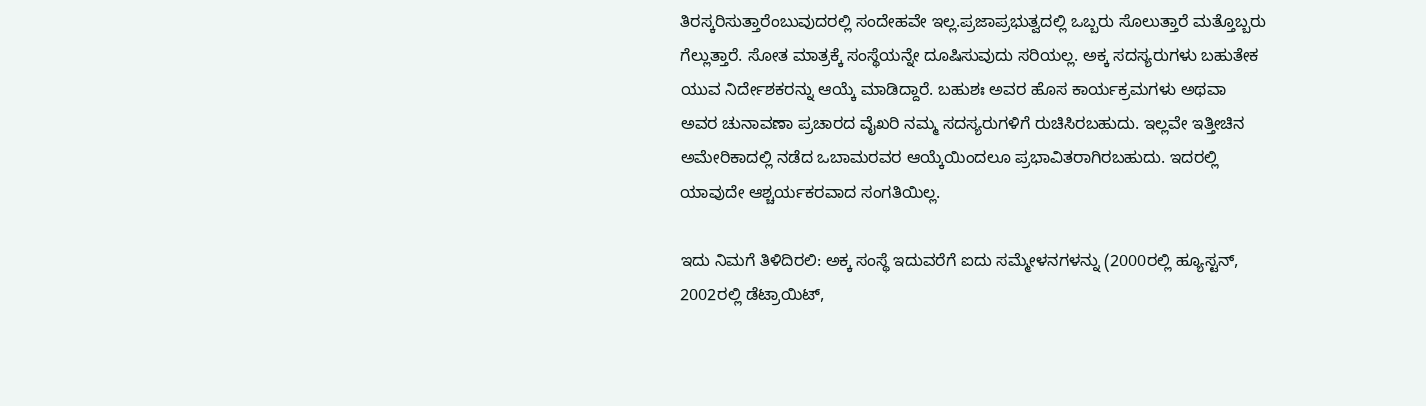ತಿರಸ್ಕರಿಸುತ್ತಾರೆಂಬುವುದರಲ್ಲಿ ಸಂದೇಹವೇ ಇಲ್ಲ.ಪ್ರಜಾಪ್ರಭುತ್ವದಲ್ಲಿ ಒಬ್ಬರು ಸೊಲುತ್ತಾರೆ ಮತ್ತೊಬ್ಬರು ಗೆಲ್ಲುತ್ತಾರೆ. ಸೋತ ಮಾತ್ರಕ್ಕೆ ಸಂಸ್ಥೆಯನ್ನೇ ದೂಷಿಸುವುದು ಸರಿಯಲ್ಲ. ಅಕ್ಕ ಸದಸ್ಯರುಗಳು ಬಹುತೇಕ ಯುವ ನಿರ್ದೇಶಕರನ್ನು ಆಯ್ಕೆ ಮಾಡಿದ್ದಾರೆ. ಬಹುಶಃ ಅವರ ಹೊಸ ಕಾರ್ಯಕ್ರಮಗಳು ಅಥವಾ ಅವರ ಚುನಾವಣಾ ಪ್ರಚಾರದ ವೈಖರಿ ನಮ್ಮ ಸದಸ್ಯರುಗಳಿಗೆ ರುಚಿಸಿರಬಹುದು. ಇಲ್ಲವೇ ಇತ್ತೀಚಿನ ಅಮೇರಿಕಾದಲ್ಲಿ ನಡೆದ ಒಬಾಮರವರ ಆಯ್ಕೆಯಿಂದಲೂ ಪ್ರಭಾವಿತರಾಗಿರಬಹುದು. ಇದರಲ್ಲಿ ಯಾವುದೇ ಆಶ್ಚರ್ಯಕರವಾದ ಸಂಗತಿಯಿಲ್ಲ.

ಇದು ನಿಮಗೆ ತಿಳಿದಿರಲಿ: ಅಕ್ಕ ಸಂಸ್ಥೆ ಇದುವರೆಗೆ ಐದು ಸಮ್ಮೇಳನಗಳನ್ನು (2000ರಲ್ಲಿ ಹ್ಯೂಸ್ಟನ್, 2002ರಲ್ಲಿ ಡೆಟ್ರಾಯಿಟ್,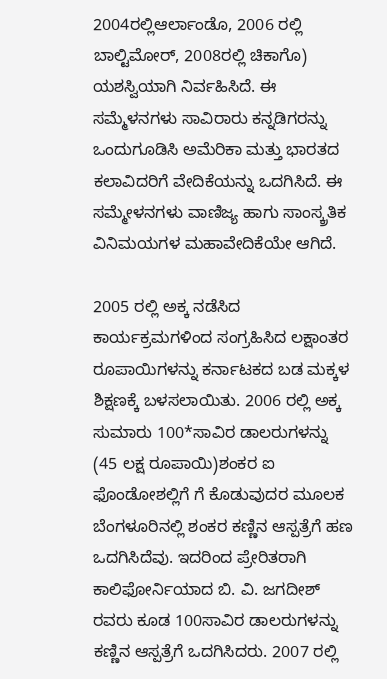2004ರಲ್ಲಿಆರ್ಲಾಂಡೊ, 2006 ರಲ್ಲಿ ಬಾಲ್ಟಿಮೋರ್, 2008ರಲ್ಲಿ ಚಿಕಾಗೊ) ಯಶಸ್ವಿಯಾಗಿ ನಿರ್ವಹಿಸಿದೆ. ಈ ಸಮ್ಮೆಳನಗಳು ಸಾವಿರಾರು ಕನ್ನಡಿಗರನ್ನು ಒಂದುಗೂಡಿಸಿ ಅಮೆರಿಕಾ ಮತ್ತು ಭಾರತದ ಕಲಾವಿದರಿಗೆ ವೇದಿಕೆಯನ್ನು ಒದಗಿಸಿದೆ. ಈ ಸಮ್ಮೇಳನಗಳು ವಾಣಿಜ್ಯ ಹಾಗು ಸಾಂಸ್ಕ್ರತಿಕ ವಿನಿಮಯಗಳ ಮಹಾವೇದಿಕೆಯೇ ಆಗಿದೆ.

2005 ರಲ್ಲಿ ಅಕ್ಕ ನಡೆಸಿದ ಕಾರ್ಯಕ್ರಮಗಳಿಂದ ಸಂಗ್ರಹಿಸಿದ ಲಕ್ಷಾಂತರ ರೂಪಾಯಿಗಳನ್ನು ಕರ್ನಾಟಕದ ಬಡ ಮಕ್ಕಳ ಶಿಕ್ಷಣಕ್ಕೆ ಬಳಸಲಾಯಿತು. 2006 ರಲ್ಲಿ ಅಕ್ಕ ಸುಮಾರು 100*ಸಾವಿರ ಡಾಲರುಗಳನ್ನು (45 ಲಕ್ಷ ರೂಪಾಯಿ)ಶಂಕರ ಐ ಫೊಂಡೋಶಲ್ಲಿಗೆ ಗೆ ಕೊಡುವುದರ ಮೂಲಕ ಬೆಂಗಳೂರಿನಲ್ಲಿ ಶಂಕರ ಕಣ್ಣಿನ ಆಸ್ಪತ್ರೆಗೆ ಹಣ ಒದಗಿಸಿದೆವು. ಇದರಿಂದ ಪ್ರೇರಿತರಾಗಿ ಕಾಲಿಫೋರ್ನಿಯಾದ ಬಿ. ವಿ. ಜಗದೀಶ್ ರವರು ಕೂಡ 100ಸಾವಿರ ಡಾಲರುಗಳನ್ನು ಕಣ್ಣಿನ ಆಸ್ಪತ್ರೆಗೆ ಒದಗಿಸಿದರು. 2007 ರಲ್ಲಿ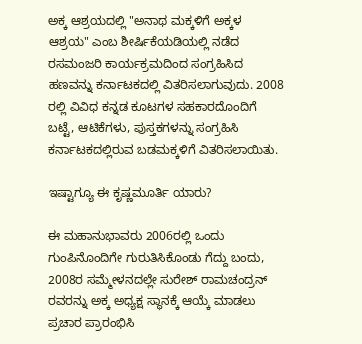ಅಕ್ಕ ಆಶ್ರಯದಲ್ಲಿ "ಅನಾಥ ಮಕ್ಕಳಿಗೆ ಅಕ್ಕಳ ಆಶ್ರಯ" ಎಂಬ ಶೀರ್ಷಿಕೆಯಡಿಯಲ್ಲಿ ನಡೆದ ರಸಮಂಜರಿ ಕಾರ್ಯಕ್ರಮದಿಂದ ಸಂಗ್ರಹಿಸಿದ ಹಣವನ್ನು ಕರ್ನಾಟಕದಲ್ಲಿ ವಿತರಿಸಲಾಗುವುದು. 2008 ರಲ್ಲಿ ವಿವಿಧ ಕನ್ನಡ ಕೂಟಗಳ ಸಹಕಾರದೊಂದಿಗೆ ಬಟ್ಟೆ, ಆಟಿಕೆಗಳು, ಪುಸ್ತಕಗಳನ್ನು ಸಂಗ್ರಹಿಸಿ ಕರ್ನಾಟಕದಲ್ಲಿರುವ ಬಡಮಕ್ಕಳಿಗೆ ವಿತರಿಸಲಾಯಿತು.

ಇಷ್ಟಾಗ್ಯೂ ಈ ಕೃಷ್ಣಮೂರ್ತಿ ಯಾರು?

ಈ ಮಹಾನುಭಾವರು 2006ರಲ್ಲಿ ಒಂದು ಗುಂಪಿನೊಂದಿಗೇ ಗುರುತಿಸಿಕೊಂಡು ಗೆದ್ದು ಬಂದು, 2008ರ ಸಮ್ಮೇಳನದಲ್ಲೇ ಸುರೇಶ್ ರಾಮಚಂದ್ರನ್ ರವರನ್ನು ಅಕ್ಕ ಅಧ್ಯಕ್ಷ ಸ್ಥಾನಕ್ಕೆ ಆಯ್ಕೆ ಮಾಡಲು ಪ್ರಚಾರ ಪ್ರಾರಂಭಿಸಿ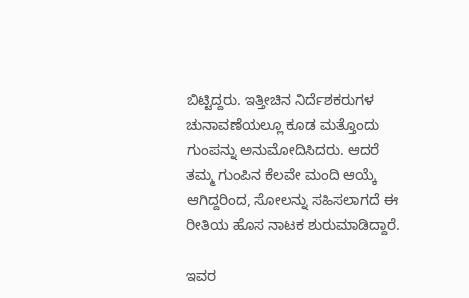ಬಿಟ್ಟಿದ್ದರು. ಇತ್ತೀಚಿನ ನಿರ್ದೆಶಕರುಗಳ ಚುನಾವಣೆಯಲ್ಲೂ ಕೂಡ ಮತ್ತೊಂದು ಗುಂಪನ್ನು ಅನುಮೋದಿಸಿದರು. ಆದರೆ ತಮ್ಮ ಗುಂಪಿನ ಕೆಲವೇ ಮಂದಿ ಆಯ್ಕೆ ಆಗಿದ್ದರಿಂದ, ಸೋಲನ್ನು ಸಹಿಸಲಾಗದೆ ಈ ರೀತಿಯ ಹೊಸ ನಾಟಕ ಶುರುಮಾಡಿದ್ದಾರೆ.

ಇವರ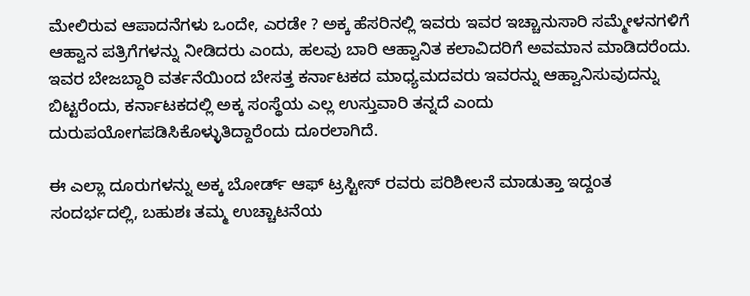ಮೇಲಿರುವ ಆಪಾದನೆಗಳು ಒಂದೇ, ಎರಡೇ ? ಅಕ್ಕ ಹೆಸರಿನಲ್ಲಿ ಇವರು ಇವರ ಇಚ್ಚಾನುಸಾರಿ ಸಮ್ಮೇಳನಗಳಿಗೆ ಆಹ್ವಾನ ಪತ್ರಿಗೆಗಳನ್ನು ನೀಡಿದರು ಎಂದು, ಹಲವು ಬಾರಿ ಆಹ್ವಾನಿತ ಕಲಾವಿದರಿಗೆ ಅವಮಾನ ಮಾಡಿದರೆಂದು. ಇವರ ಬೇಜಬ್ದಾರಿ ವರ್ತನೆಯಿಂದ ಬೇಸತ್ತ ಕರ್ನಾಟಕದ ಮಾಧ್ಯಮದವರು ಇವರನ್ನು ಆಹ್ವಾನಿಸುವುದನ್ನು ಬಿಟ್ಟರೆಂದು, ಕರ್ನಾಟಕದಲ್ಲಿ ಅಕ್ಕ ಸಂಸ್ಥೆಯ ಎಲ್ಲ ಉಸ್ತುವಾರಿ ತನ್ನದೆ ಎಂದು ದುರುಪಯೋಗಪಡಿಸಿಕೊಳ್ಳುತಿದ್ದಾರೆಂದು ದೂರಲಾಗಿದೆ.

ಈ ಎಲ್ಲಾ ದೂರುಗಳನ್ನು ಅಕ್ಕ ಬೋರ್ಡ್ ಆಫ್ ಟ್ರಸ್ಟೀಸ್ ರವರು ಪರಿಶೀಲನೆ ಮಾಡುತ್ತಾ ಇದ್ದಂತ ಸಂದರ್ಭದಲ್ಲಿ, ಬಹುಶಃ ತಮ್ಮ ಉಚ್ಚಾಟನೆಯ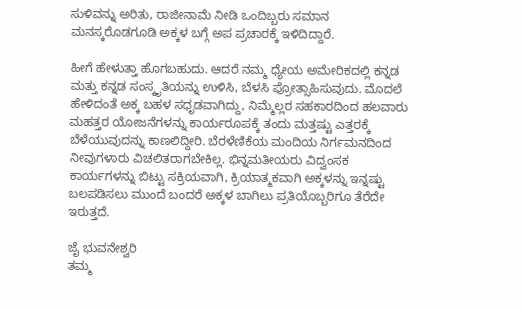ಸುಳಿವನ್ನು ಅರಿತು, ರಾಜೀನಾಮೆ ನೀಡಿ ಒಂದಿಬ್ಬರು ಸಮಾನ ಮನಸ್ಕರೊಡಗೂಡಿ ಅಕ್ಕಳ ಬಗ್ಗೆ ಅಪ ಪ್ರಚಾರಕ್ಕೆ ಇಳಿದಿದ್ದಾರೆ.

ಹೀಗೆ ಹೇಳುತ್ತಾ ಹೊಗಬಹುದು. ಆದರೆ ನಮ್ಮ ಧ್ಯೇಯ ಅಮೇರಿಕದಲ್ಲಿ ಕನ್ನಡ ಮತ್ತು ಕನ್ನಡ ಸಂಸ್ಕೃತಿಯನ್ನು ಉಳಿಸಿ, ಬೆಳಸಿ ಪ್ರೋತ್ಸಾಹಿಸುವುದು. ಮೊದಲೆ ಹೇಳಿದಂತೆ ಅಕ್ಕ ಬಹಳ ಸಧೃಡವಾಗಿದ್ದು, ನಿಮ್ಮೆಲ್ಲರ ಸಹಕಾರದಿಂದ ಹಲವಾರು ಮಹತ್ತರ ಯೋಜನೆಗಳನ್ನು ಕಾರ್ಯರೂಪಕ್ಕೆ ತಂದು ಮತ್ತಷ್ಟು ಎತ್ತರಕ್ಕೆ ಬೆಳೆಯುವುದನ್ನು ಕಾಣಲಿದ್ದೀರಿ. ಬೆರಳೆಣಿಕೆಯ ಮಂದಿಯ ನಿರ್ಗಮನದಿಂದ ನೀವುಗಳಾರು ವಿಚಲಿತರಾಗಬೇಕಿಲ್ಲ. ಭಿನ್ನಮತೀಯರು ವಿದ್ವಂಸಕ ಕಾರ್ಯಗಳನ್ನು ಬಿಟ್ಟು ಸಕ್ರಿಯವಾಗಿ, ಕ್ರಿಯಾತ್ಮಕವಾಗಿ ಅಕ್ಕಳನ್ನು ಇನ್ನಷ್ಟು ಬಲಪಡಿಸಲು ಮುಂದೆ ಬಂದರೆ ಅಕ್ಕಳ ಬಾಗಿಲು ಪ್ರತಿಯೊಬ್ಬರಿಗೂ ತೆರೆದೇ ಇರುತ್ತದೆ.

ಜೈ ಭುವನೇಶ್ವರಿ
ತಮ್ಮ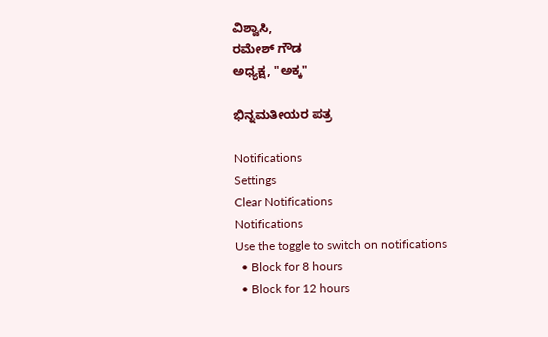ವಿಶ್ವಾಸಿ,
ರಮೇಶ್ ಗೌಡ
ಅಧ್ಯಕ್ಷ, "ಅಕ್ಕ"

ಭಿನ್ನಮತೀಯರ ಪತ್ರ

Notifications
Settings
Clear Notifications
Notifications
Use the toggle to switch on notifications
  • Block for 8 hours
  • Block for 12 hours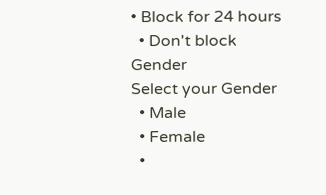• Block for 24 hours
  • Don't block
Gender
Select your Gender
  • Male
  • Female
  •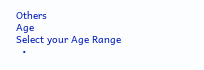Others
Age
Select your Age Range
  •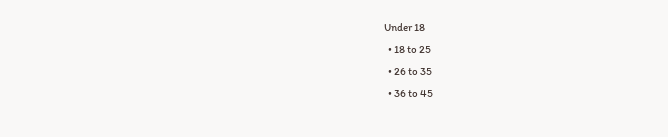Under 18
  • 18 to 25
  • 26 to 35
  • 36 to 45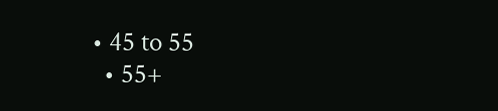• 45 to 55
  • 55+